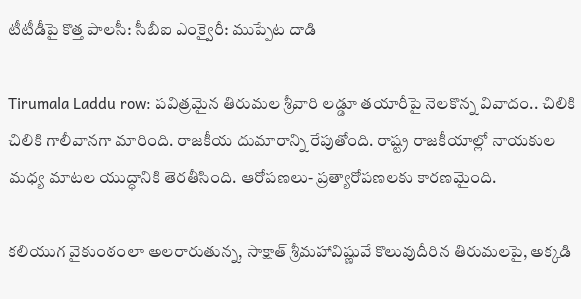టీటీడీపై కొత్త పాలసీ: సీబీఐ ఎంక్వైరీ: ముప్పేట దాడి

Tirumala Laddu row: పవిత్రమైన తిరుమల శ్రీవారి లడ్డూ తయారీపై నెలకొన్న వివాదం.. చిలికి చిలికి గాలీవానగా మారింది. రాజకీయ దుమారాన్ని రేపుతోంది. రాష్ట్ర రాజకీయాల్లో నాయకుల మధ్య మాటల యుద్ధానికి తెరతీసింది. ఆరోపణలు- ప్రత్యారోపణలకు కారణమైంది.

కలియుగ వైకుంఠంలా అలరారుతున్న, సాక్షాత్ శ్రీమహావిష్ణువే కొలువుదీరిన తిరుమలపై, అక్కడి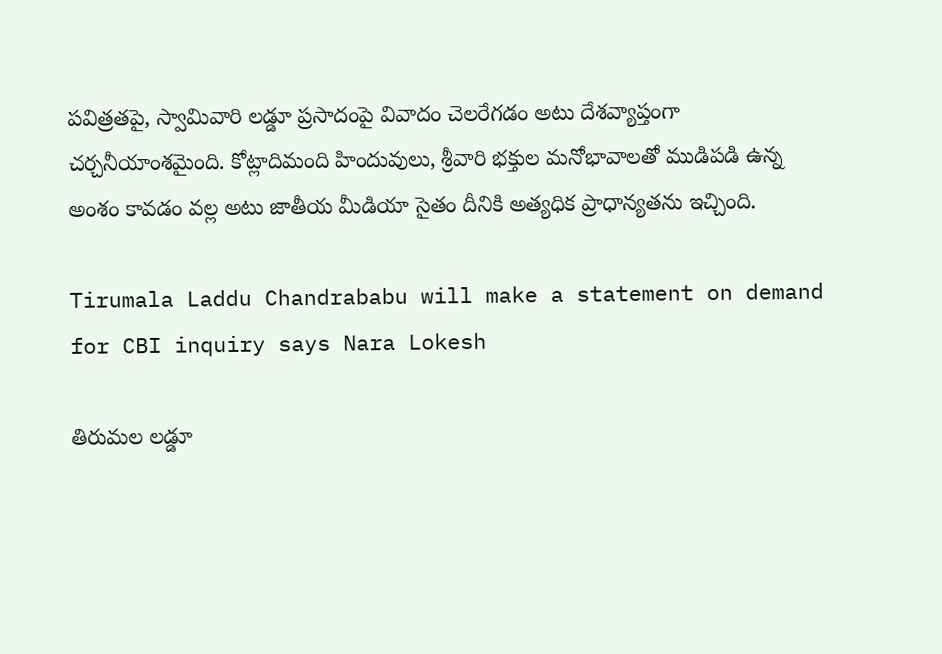పవిత్రతపై, స్వామివారి లడ్డూ ప్రసాదంపై వివాదం చెలరేగడం అటు దేశవ్యాప్తంగా చర్చనీయాంశమైంది. కోట్లాదిమంది హిందువులు, శ్రీవారి భక్తుల మనోభావాలతో ముడిపడి ఉన్న అంశం కావడం వల్ల అటు జాతీయ మీడియా సైతం దీనికి అత్యధిక ప్రాధాన్యతను ఇచ్చింది.

Tirumala Laddu Chandrababu will make a statement on demand for CBI inquiry says Nara Lokesh

తిరుమల లడ్డూ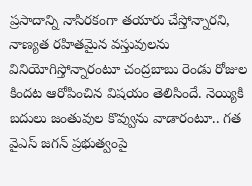ప్రసాదాన్ని నాసిరకంగా తయారు చేస్తోన్నారని, నాణ్యత రహితమైన వస్తువులను వినియోగిస్తోన్నారంటూ చంద్రబాబు రెండు రోజుల కిందట ఆరోపించిన విషయం తెలిసిందే. నెయ్యికి బదులు జంతువుల కొవ్వును వాడారంటూ.. గత వైఎస్ జగన్ ప్రభుత్వంపై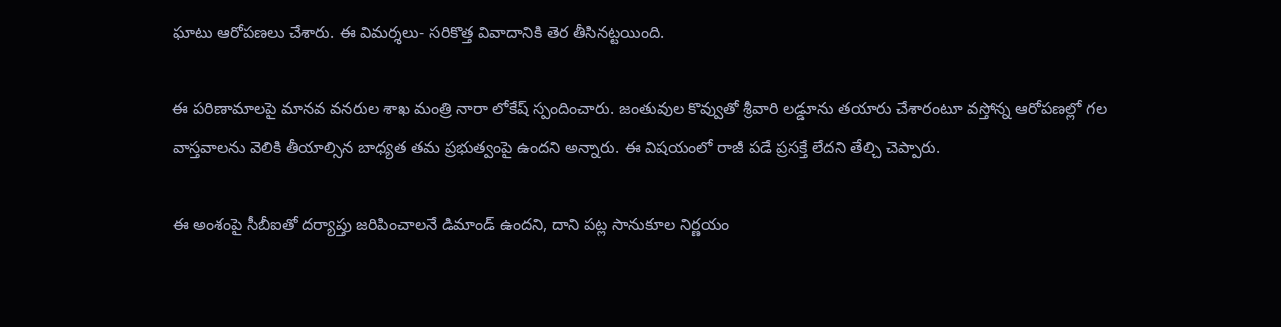ఘాటు ఆరోపణలు చేశారు. ఈ విమర్శలు- సరికొత్త వివాదానికి తెర తీసినట్టయింది.

ఈ పరిణామాలపై మానవ వనరుల శాఖ మంత్రి నారా లోకేష్ స్పందించారు. జంతువుల కొవ్వుతో శ్రీవారి లడ్డూను తయారు చేశారంటూ వస్తోన్న ఆరోపణల్లో గల వాస్తవాలను వెలికి తీయాల్సిన బాధ్యత తమ ప్రభుత్వంపై ఉందని అన్నారు. ఈ విషయంలో రాజీ పడే ప్రసక్తే లేదని తేల్చి చెప్పారు.

ఈ అంశంపై సీబీఐతో దర్యాప్తు జరిపించాలనే డిమాండ్ ఉందని, దాని పట్ల సానుకూల నిర్ణయం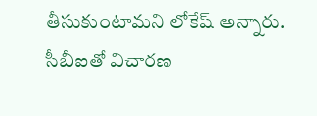తీసుకుంటామని లోకేష్ అన్నారు. సీబీఐతో విచారణ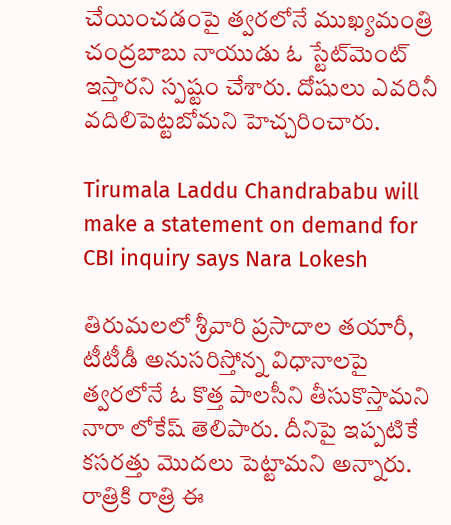చేయించడంపై త్వరలోనే ముఖ్యమంత్రి చంద్రబాబు నాయుడు ఓ స్టేట్‌మెంట్ ఇస్తారని స్పష్టం చేశారు. దోషులు ఎవరినీ వదిలిపెట్టబోమని హెచ్చరించారు.

Tirumala Laddu Chandrababu will make a statement on demand for CBI inquiry says Nara Lokesh

తిరుమలలో శ్రీవారి ప్రసాదాల తయారీ, టీటీడీ అనుసరిస్తోన్న విధానాలపై త్వరలోనే ఓ కొత్త పాలసీని తీసుకొస్తామని నారా లోకేష్ తెలిపారు. దీనిపై ఇప్పటికే కసరత్తు మొదలు పెట్టామని అన్నారు. రాత్రికి రాత్రి ఈ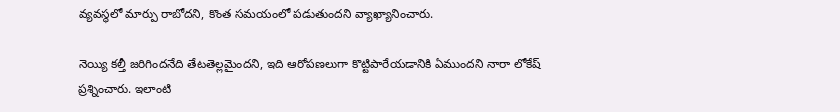వ్యవస్థలో మార్పు రాబోదని, కొంత సమయంలో పడుతుందని వ్యాఖ్యానించారు.

నెయ్యి కల్తీ జరిగిందనేది తేటతెల్లమైందని, ఇది ఆరోపణలుగా కొట్టిపారేయడానికి ఏముందని నారా లోకేష్ ప్రశ్నించారు. ఇలాంటి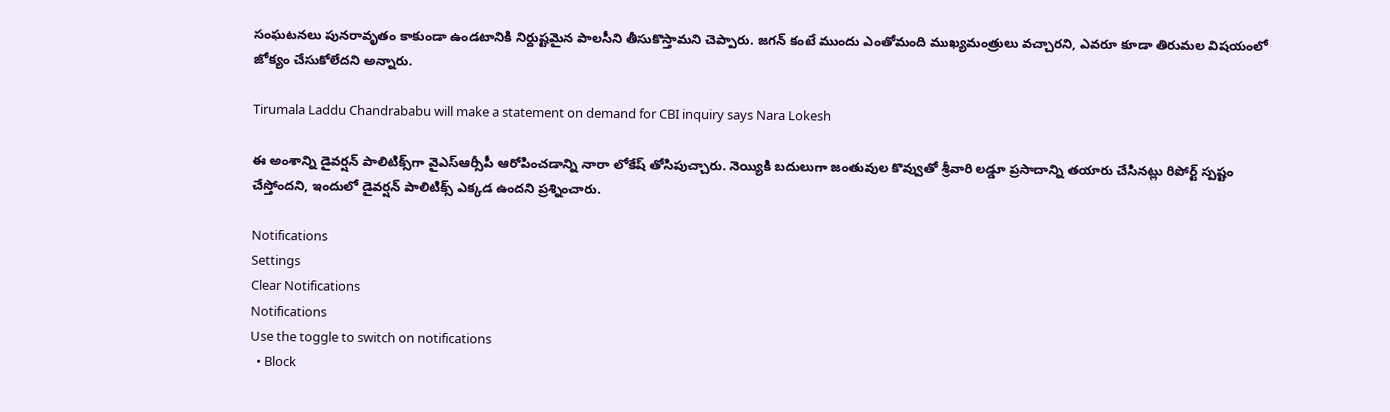సంఘటనలు పునరావృతం కాకుండా ఉండటానికి నిర్దుష్టమైన పాలసీని తీసుకొస్తామని చెప్పారు. జగన్ కంటే ముందు ఎంతోమంది ముఖ్యమంత్రులు వచ్చారని, ఎవరూ కూడా తిరుమల విషయంలో జోక్యం చేసుకోలేదని అన్నారు.

Tirumala Laddu Chandrababu will make a statement on demand for CBI inquiry says Nara Lokesh

ఈ అంశాన్ని డైవర్షన్ పాలిటిక్స్‌గా వైఎస్ఆర్సీపీ ఆరోపించడాన్ని నారా లోకేష్ తోసిపుచ్చారు. నెయ్యికి బదులుగా జంతువుల కొవ్వుతో శ్రీవారి లడ్డూ ప్రసాదాన్ని తయారు చేసినట్లు రిపోర్ట్ స్పష్టం చేస్తోందని, ఇందులో డైవర్షన్ పాలిటిక్స్ ఎక్కడ ఉందని ప్రశ్నించారు.

Notifications
Settings
Clear Notifications
Notifications
Use the toggle to switch on notifications
  • Block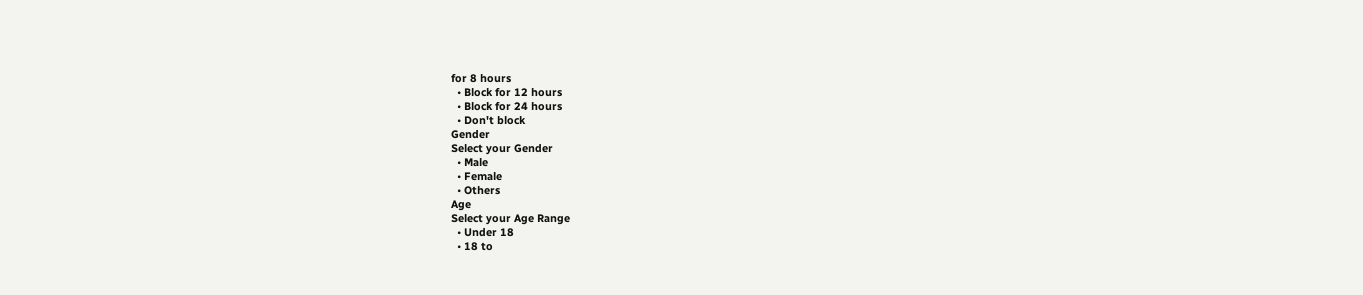for 8 hours
  • Block for 12 hours
  • Block for 24 hours
  • Don't block
Gender
Select your Gender
  • Male
  • Female
  • Others
Age
Select your Age Range
  • Under 18
  • 18 to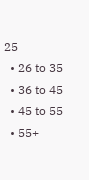25
  • 26 to 35
  • 36 to 45
  • 45 to 55
  • 55+